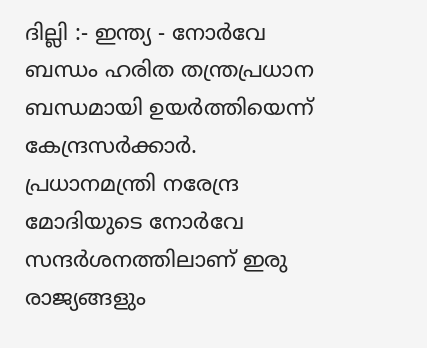ദില്ലി :- ഇന്ത്യ - നോർവേ ബന്ധം ഹരിത തന്ത്രപ്രധാന ബന്ധമായി ഉയർത്തിയെന്ന് കേന്ദ്രസർക്കാർ. പ്രധാനമന്ത്രി നരേന്ദ്ര മോദിയുടെ നോർവേ സന്ദർശനത്തിലാണ് ഇരു രാജ്യങ്ങളും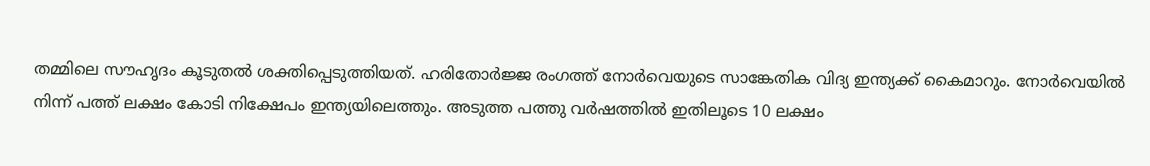തമ്മിലെ സൗഹൃദം കൂടുതൽ ശക്തിപ്പെടുത്തിയത്. ഹരിതോർജ്ജ രംഗത്ത് നോർവെയുടെ സാങ്കേതിക വിദ്യ ഇന്ത്യക്ക് കൈമാറും. നോർവെയിൽ നിന്ന് പത്ത് ലക്ഷം കോടി നിക്ഷേപം ഇന്ത്യയിലെത്തും. അടുത്ത പത്തു വർഷത്തിൽ ഇതിലൂടെ 10 ലക്ഷം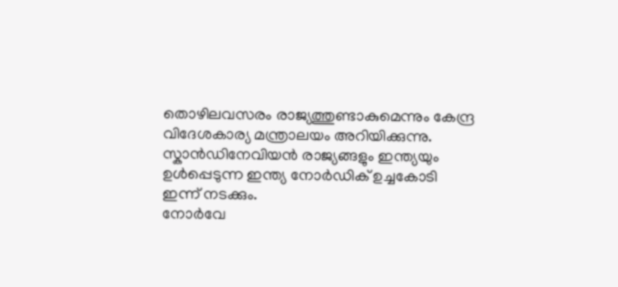തൊഴിലവസരം രാജ്യത്തുണ്ടാകുമെന്നും കേന്ദ്ര വിദേശകാര്യ മന്ത്രാലയം അറിയിക്കുന്നു. സ്കാൻഡിനേവിയൻ രാജ്യങ്ങളും ഇന്ത്യയും ഉൾപ്പെടുന്ന ഇന്ത്യ നോർഡിക് ഉച്ചകോടി ഇന്ന് നടക്കും.
നോർവേ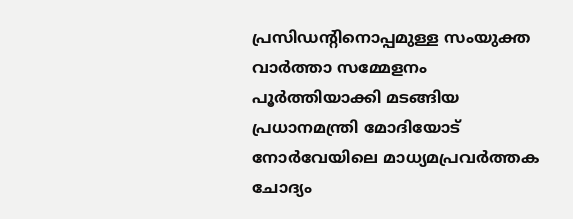പ്രസിഡന്റിനൊപ്പമുള്ള സംയുക്ത വാർത്താ സമ്മേളനം പൂർത്തിയാക്കി മടങ്ങിയ പ്രധാനമന്ത്രി മോദിയോട് നോർവേയിലെ മാധ്യമപ്രവർത്തക ചോദ്യം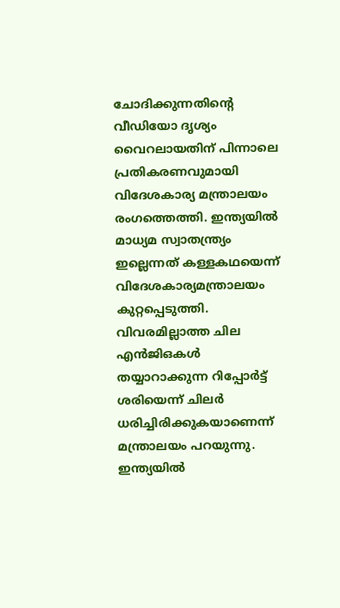ചോദിക്കുന്നതിൻ്റെ വീഡിയോ ദൃശ്യം വൈറലായതിന് പിന്നാലെ പ്രതികരണവുമായി വിദേശകാര്യ മന്ത്രാലയം രംഗത്തെത്തി. ഇന്ത്യയിൽ മാധ്യമ സ്വാതന്ത്ര്യം ഇല്ലെന്നത് കള്ളകഥയെന്ന് വിദേശകാര്യമന്ത്രാലയം കുറ്റപ്പെടുത്തി. വിവരമില്ലാത്ത ചില എൻജിഒകൾ തയ്യാറാക്കുന്ന റിപ്പോർട്ട് ശരിയെന്ന് ചിലർ ധരിച്ചിരിക്കുകയാണെന്ന് മന്ത്രാലയം പറയുന്നു. ഇന്ത്യയിൽ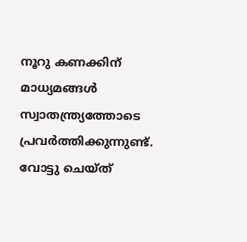നൂറു കണക്കിന് മാധ്യമങ്ങൾ സ്വാതന്ത്ര്യത്തോടെ പ്രവർത്തിക്കുന്നുണ്ട്. വോട്ടു ചെയ്ത്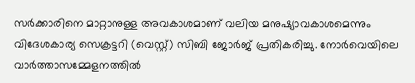സർക്കാരിനെ മാറ്റാനുള്ള അവകാശമാണ് വലിയ മനുഷ്യാവകാശമെന്നും വിദേശകാര്യ സെക്രട്ടറി (വെസ്റ്റ്) സിബി ജോർജ് പ്രതികരിച്ചു. നോർവെയിലെ വാർത്താസമ്മേളനത്തിൽ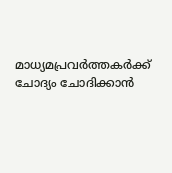മാധ്യമപ്രവർത്തകർക്ക് ചോദ്യം ചോദിക്കാൻ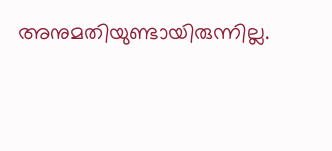അനുമതിയുണ്ടായിരുന്നില്ല.